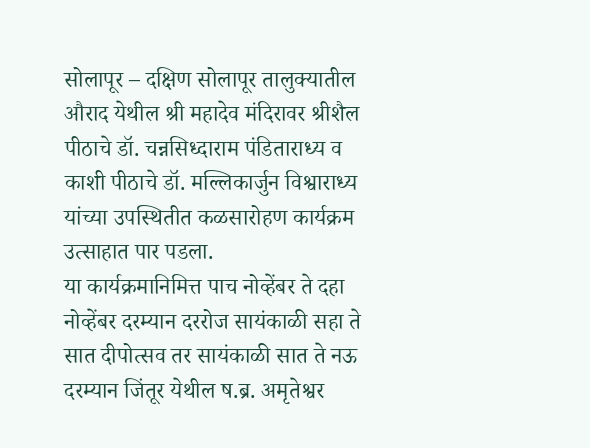सोलापूर – दक्षिण सोलापूर तालुक्यातील औराद येथील श्री महादेव मंदिरावर श्रीशैल पीठाचे डॉ. चन्नसिध्दाराम पंडिताराध्य व काशी पीठाचे डॉ. मल्लिकार्जुन विश्वाराध्य यांच्या उपस्थितीत कळसारोहण कार्यक्रम उत्साहात पार पडला.
या कार्यक्रमानिमित्त पाच नोव्हेंबर ते दहा नोव्हेंबर दरम्यान दररोज सायंकाळी सहा ते सात दीपोत्सव तर सायंकाळी सात ते नऊ दरम्यान जिंतूर येथील ष.ब्र. अमृतेश्वर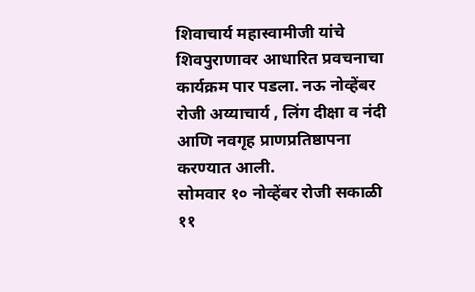शिवाचार्य महास्वामीजी यांचे शिवपुराणावर आधारित प्रवचनाचा कार्यक्रम पार पडला. नऊ नोव्हेंबर रोजी अय्याचार्य , लिंग दीक्षा व नंदी आणि नवगृह प्राणप्रतिष्ठापना करण्यात आली.
सोमवार १० नोव्हेंबर रोजी सकाळी ११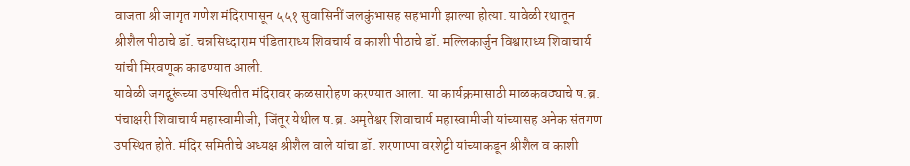वाजता श्री जागृत गणेश मंदिरापासून ५५१ सुवासिनीं जलकुंभासह सहभागी झाल्या होत्या. यावेळी रथातून श्रीशैल पीठाचे डॉ. चन्नसिध्दाराम पंडिताराध्य शिवचार्य व काशी पीठाचे डॉ. मल्लिकार्जुन विश्वाराध्य शिवाचार्य यांची मिरवणूक काढण्यात आली.
यावेळी जगद्गुरूंच्या उपस्थितीत मंदिरावर कळसारोहण करण्यात आला. या कार्यक्रमासाठी माळकवठ्याचे ष.ब्र. पंचाक्षरी शिवाचार्य महास्वामीजी, जिंतूर येथील ष.ब्र. अमृतेश्वर शिवाचार्य महास्वामीजी यांच्यासह अनेक संतगण उपस्थित होते. मंदिर समितीचे अध्यक्ष श्रीशैल वाले यांचा डॉ. शरणाप्पा वरशेट्टी यांच्याकडून श्रीशैल व काशी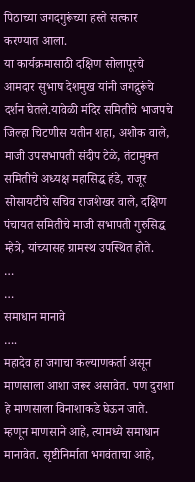पिठाच्या जगदगुरूंच्या हस्ते सत्कार करण्यात आला.
या कार्यक्रमासाठी दक्षिण सोलापूरचे आमदार सुभाष देशमुख यांनी जगद्गुरूंचे दर्शन घेतले.यावेळी मंदिर समितीचे भाजपचे जिल्हा चिटणीस यतीन शहा, अशोक वाले, माजी उपसभापती संदीप टेळे, तंटामुक्त समितीचे अध्यक्ष महासिद्ध हंडे, राजूर सोसायटीचे सचिव राजशेखर वाले, दक्षिण पंचायत समितीचे माजी सभापती गुरुसिद्ध म्हेत्रे, यांच्यासह ग्रामस्थ उपस्थित होते.
…
…
समाधान मानावे
….
महादेव हा जगाचा कल्याणकर्ता असून माणसाला आशा जरूर असावेत. पण दुराशा हे माणसाला विनाशाकडे घेऊन जाते. म्हणून माणसाने आहे, त्यामध्ये समाधान मानावेत. सृष्टीनिर्माता भगवंताचा आहे,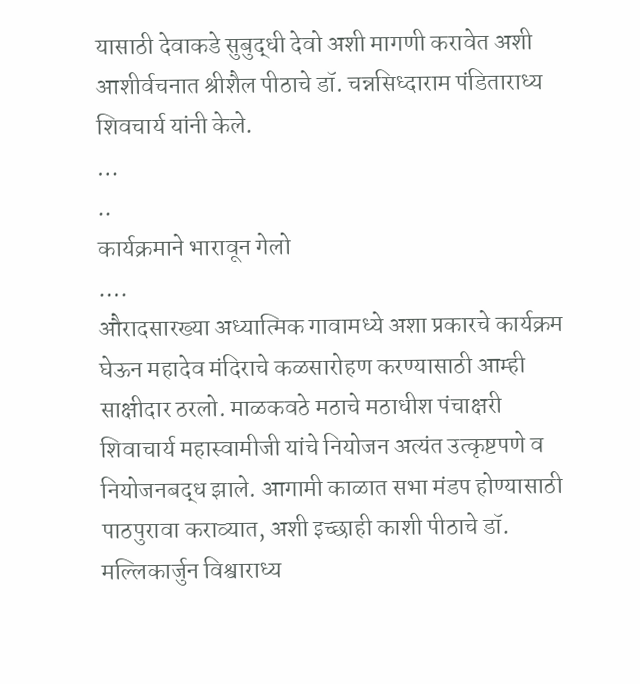यासाठी देवाकडे सुबुद्धी देवो अशी मागणी करावेत अशी आशीर्वचनात श्रीशैल पीठाचे डॉ. चन्नसिध्दाराम पंडिताराध्य शिवचार्य यांनी केले.
…
..
कार्यक्रमाने भारावून गेलो
….
औरादसारख्या अध्यात्मिक गावामध्ये अशा प्रकारचे कार्यक्रम घेऊन महादेव मंदिराचे कळसारोहण करण्यासाठी आम्ही साक्षीदार ठरलो. माळकवठे मठाचे मठाधीश पंचाक्षरी शिवाचार्य महास्वामीजी यांचे नियोजन अत्यंत उत्कृष्टपणे व नियोजनबद्ध झाले. आगामी काळात सभा मंडप होण्यासाठी पाठपुरावा कराव्यात, अशी इच्छाही काशी पीठाचे डॉ. मल्लिकार्जुन विश्वाराध्य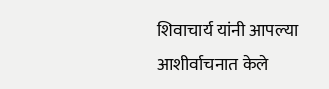शिवाचार्य यांनी आपल्या आशीर्वाचनात केले